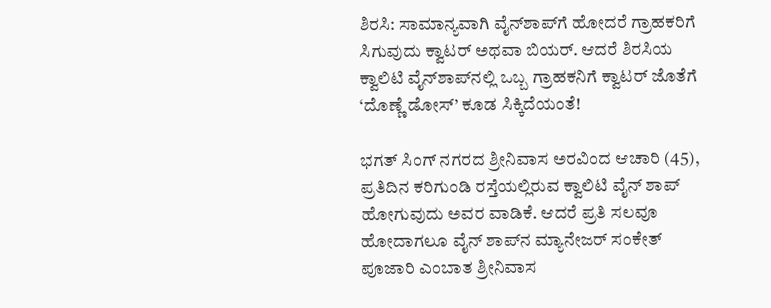ಶಿರಸಿ: ಸಾಮಾನ್ಯವಾಗಿ ವೈನ್‌ಶಾಪ್‌ಗೆ ಹೋದರೆ ಗ್ರಾಹಕರಿಗೆ ಸಿಗುವುದು ಕ್ವಾಟರ್ ಅಥವಾ ಬಿಯರ್. ಆದರೆ ಶಿರಸಿಯ ಕ್ವಾಲಿಟಿ ವೈನ್‌ಶಾಪ್‌ನಲ್ಲಿ ಒಬ್ಬ ಗ್ರಾಹಕನಿಗೆ ಕ್ವಾಟರ್ ಜೊತೆಗೆ ‘ದೊಣ್ಣೆ ಡೋಸ್’ ಕೂಡ ಸಿಕ್ಕಿದೆಯಂತೆ!

ಭಗತ್ ಸಿಂಗ್‌ ನಗರದ ಶ್ರೀನಿವಾಸ ಅರವಿಂದ ಆಚಾರಿ (45), ಪ್ರತಿದಿನ ಕರಿಗುಂಡಿ ರಸ್ತೆಯಲ್ಲಿರುವ ಕ್ವಾಲಿಟಿ ವೈನ್ ಶಾಪ್ ಹೋಗುವುದು ಅವರ ವಾಡಿಕೆ. ಆದರೆ ಪ್ರತಿ ಸಲವೂ ಹೋದಾಗಲೂ ವೈನ್‌ ಶಾಪ್‌ನ ಮ್ಯಾನೇಜರ್ ಸಂಕೇತ್ ಪೂಜಾರಿ ಎಂಬಾತ ಶ್ರೀನಿವಾಸ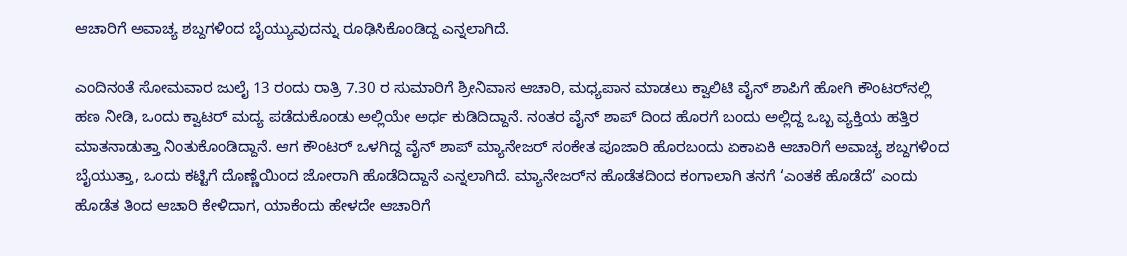ಆಚಾರಿಗೆ ಅವಾಚ್ಯ ಶಬ್ದಗಳಿಂದ ಬೈಯ್ಯುವುದನ್ನು ರೂಢಿಸಿಕೊಂಡಿದ್ದ ಎನ್ನಲಾಗಿದೆ.

ಎಂದಿನಂತೆ ಸೋಮವಾರ ಜುಲೈ 13 ರಂದು ರಾತ್ರಿ 7.30 ರ ಸುಮಾರಿಗೆ ಶ್ರೀನಿವಾಸ ಆಚಾರಿ, ಮಧ್ಯಪಾನ ಮಾಡಲು ಕ್ವಾಲಿಟಿ ವೈನ್ ಶಾಪಿಗೆ ಹೋಗಿ ಕೌಂಟರ್‌ನಲ್ಲಿ ಹಣ ನೀಡಿ, ಒಂದು ಕ್ವಾಟರ್ ಮದ್ಯ ಪಡೆದುಕೊಂಡು ಅಲ್ಲಿಯೇ ಅರ್ಧ ಕುಡಿದಿದ್ದಾನೆ. ನಂತರ ವೈನ್ ಶಾಪ್ ದಿಂದ ಹೊರಗೆ ಬಂದು ಅಲ್ಲಿದ್ದ ಒಬ್ಬ ವ್ಯಕ್ತಿಯ ಹತ್ತಿರ ಮಾತನಾಡುತ್ತಾ ನಿಂತುಕೊಂಡಿದ್ದಾನೆ. ಆಗ ಕೌಂಟರ್ ಒಳಗಿದ್ದ ವೈನ್‌ ಶಾಪ್‌ ಮ್ಯಾನೇಜರ್‌ ಸಂಕೇತ ಪೂಜಾರಿ ಹೊರಬಂದು ಏಕಾಏಕಿ ಆಚಾರಿಗೆ ಅವಾಚ್ಯ ಶಬ್ದಗಳಿಂದ ಬೈಯುತ್ತಾ, ಒಂದು ಕಟ್ಟಿಗೆ ದೊಣ್ಣೆಯಿಂದ ಜೋರಾಗಿ ಹೊಡೆದಿದ್ದಾನೆ ಎನ್ನಲಾಗಿದೆ. ಮ್ಯಾನೇಜರ್‌ನ ಹೊಡೆತದಿಂದ ಕಂಗಾಲಾಗಿ ತನಗೆ ‘ಎಂತಕೆ ಹೊಡೆದೆ’ ಎಂದು ಹೊಡೆತ ತಿಂದ ಆಚಾರಿ ಕೇಳಿದಾಗ, ಯಾಕೆಂದು ಹೇಳದೇ ಆಚಾರಿಗೆ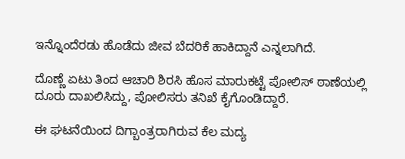ಇನ್ನೊಂದೆರಡು ಹೊಡೆದು ಜೀವ ಬೆದರಿಕೆ ಹಾಕಿದ್ದಾನೆ ಎನ್ನಲಾಗಿದೆ.

ದೊಣ್ಣೆ ಏಟು ತಿಂದ ಆಚಾರಿ ಶಿರಸಿ ಹೊಸ ಮಾರುಕಟ್ಟೆ ಪೋಲಿಸ್‌ ಠಾಣೆಯಲ್ಲಿ ದೂರು ದಾಖಲಿಸಿದ್ದು, ಪೋಲಿಸರು ತನಿಖೆ ಕೈಗೊಂಡಿದ್ದಾರೆ.

ಈ ಘಟನೆಯಿಂದ ದಿಗ್ಬಾಂತ್ರರಾಗಿರುವ ಕೆಲ ಮದ್ಯ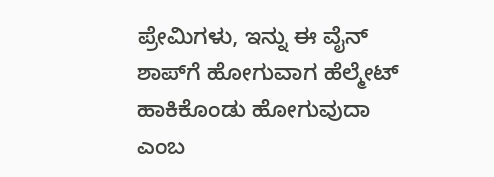ಪ್ರೇಮಿಗಳು, ಇನ್ನು ಈ ವೈನ್‌ ಶಾಪ್‌ಗೆ ಹೋಗುವಾಗ ಹೆಲ್ಮೇಟ್‌ ಹಾಕಿಕೊಂಡು ಹೋಗುವುದಾ ಎಂಬ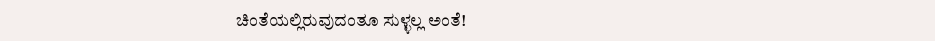ಚಿಂತೆಯಲ್ಲಿರುವುದಂತೂ ಸುಳ್ಳಲ್ಲ ಅಂತೆ!